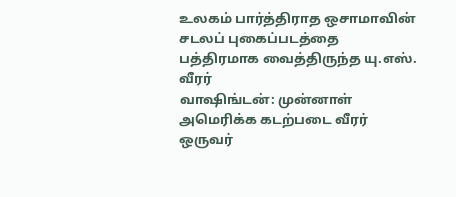உலகம் பார்த்திராத ஒசாமாவின் சடலப் புகைப்படத்தை பத்திரமாக வைத்திருந்த யு.எஸ். வீரர்
வாஷிங்டன்: முன்னாள் அமெரிக்க கடற்படை வீரர் ஒருவர்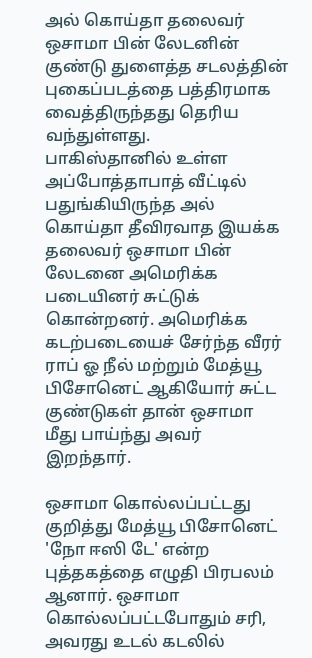அல் கொய்தா தலைவர் ஒசாமா பின் லேடனின் குண்டு துளைத்த சடலத்தின் புகைப்படத்தை பத்திரமாக வைத்திருந்தது தெரிய வந்துள்ளது.
பாகிஸ்தானில் உள்ள அப்போத்தாபாத் வீட்டில் பதுங்கியிருந்த அல் கொய்தா தீவிரவாத இயக்க தலைவர் ஒசாமா பின் லேடனை அமெரிக்க படையினர் சுட்டுக் கொன்றனர். அமெரிக்க கடற்படையைச் சேர்ந்த வீரர் ராப் ஓ நீல் மற்றும் மேத்யூ பிசோனெட் ஆகியோர் சுட்ட குண்டுகள் தான் ஒசாமா மீது பாய்ந்து அவர் இறந்தார்.

ஒசாமா கொல்லப்பட்டது குறித்து மேத்யூ பிசோனெட் 'நோ ஈஸி டே' என்ற புத்தகத்தை எழுதி பிரபலம் ஆனார். ஒசாமா கொல்லப்பட்டபோதும் சரி, அவரது உடல் கடலில்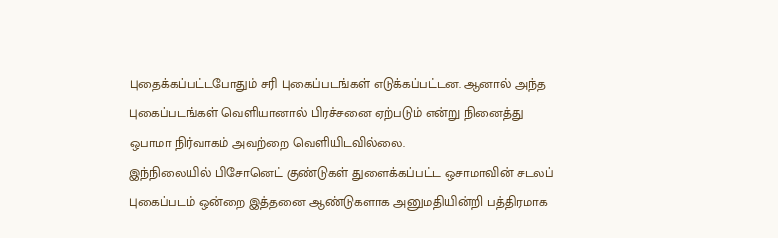புதைக்கப்பட்டபோதும் சரி புகைப்படங்கள் எடுக்கப்பட்டன. ஆனால் அந்த புகைப்படங்கள் வெளியானால் பிரச்சனை ஏற்படும் என்று நினைத்து ஒபாமா நிர்வாகம் அவற்றை வெளியிடவில்லை.
இந்நிலையில் பிசோனெட் குண்டுகள் துளைக்கப்பட்ட ஒசாமாவின் சடலப் புகைப்படம் ஒன்றை இத்தனை ஆண்டுகளாக அனுமதியின்றி பத்திரமாக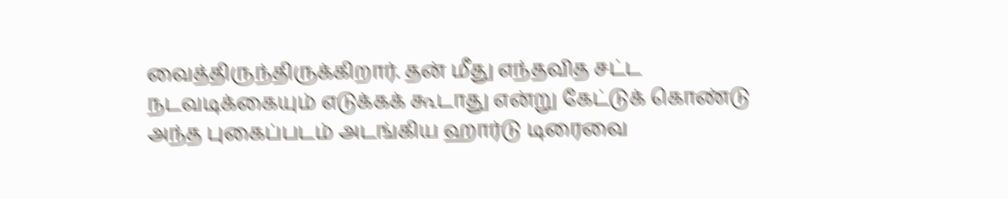வைத்திருந்திருக்கிறார். தன் மீது எந்தவித சட்ட நடவடிக்கையும் எடுக்கக் கூடாது என்று கேட்டுக் கொண்டு அந்த புகைப்படம் அடங்கிய ஹார்டு டிரைவை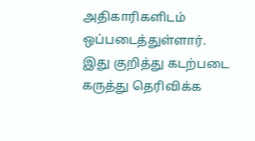அதிகாரிகளிடம் ஒப்படைத்துள்ளார்.
இது குறித்து கடற்படை கருத்து தெரிவிக்க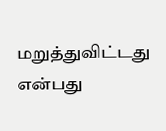மறுத்துவிட்டது என்பது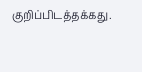குறிப்பிடத்தக்கது.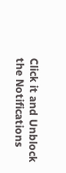Click it and Unblock the Notifications